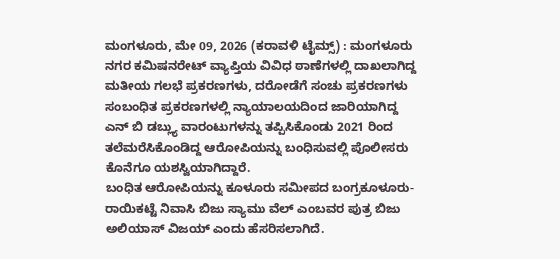ಮಂಗಳೂರು, ಮೇ 09, 2026 (ಕರಾವಳಿ ಟೈಮ್ಸ್) : ಮಂಗಳೂರು ನಗರ ಕಮಿಷನರೇಟ್ ವ್ಯಾಪ್ತಿಯ ವಿವಿಧ ಠಾಣೆಗಳಲ್ಲಿ ದಾಖಲಾಗಿದ್ದ ಮತೀಯ ಗಲಭೆ ಪ್ರಕರಣಗಳು, ದರೋಡೆಗೆ ಸಂಚು ಪ್ರಕರಣಗಳು ಸಂಬಂಧಿತ ಪ್ರಕರಣಗಳಲ್ಲಿ ನ್ಯಾಯಾಲಯದಿಂದ ಜಾರಿಯಾಗಿದ್ದ ಎನ್ ಬಿ ಡಬ್ಲ್ಯು ವಾರಂಟುಗಳನ್ನು ತಪ್ಪಿಸಿಕೊಂಡು 2021 ರಿಂದ ತಲೆಮರೆಸಿಕೊಂಡಿದ್ದ ಆರೋಪಿಯನ್ನು ಬಂಧಿಸುವಲ್ಲಿ ಪೊಲೀಸರು ಕೊನೆಗೂ ಯಶಸ್ವಿಯಾಗಿದ್ದಾರೆ.
ಬಂಧಿತ ಆರೋಪಿಯನ್ನು ಕೂಳೂರು ಸಮೀಪದ ಬಂಗ್ರಕೂಳೂರು-ರಾಯಿಕಟ್ಟೆ ನಿವಾಸಿ ಬಿಜು ಸ್ಯಾಮು ವೆಲ್ ಎಂಬವರ ಪುತ್ರ ಬಿಜು ಅಲಿಯಾಸ್ ವಿಜಯ್ ಎಂದು ಹೆಸರಿಸಲಾಗಿದೆ.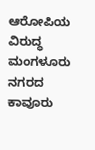ಆರೋಪಿಯ ವಿರುದ್ಧ ಮಂಗಳೂರು ನಗರದ ಕಾವೂರು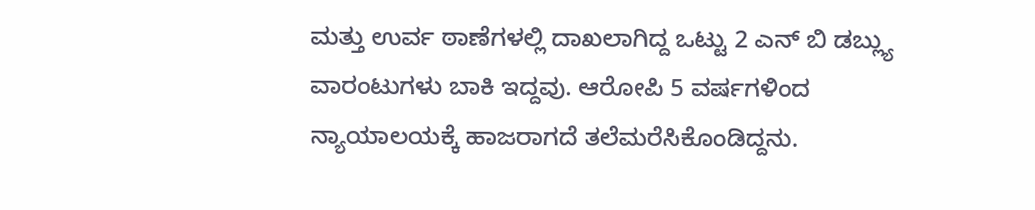ಮತ್ತು ಉರ್ವ ಠಾಣೆಗಳಲ್ಲಿ ದಾಖಲಾಗಿದ್ದ ಒಟ್ಟು 2 ಎನ್ ಬಿ ಡಬ್ಲ್ಯು ವಾರಂಟುಗಳು ಬಾಕಿ ಇದ್ದವು. ಆರೋಪಿ 5 ವರ್ಷಗಳಿಂದ ನ್ಯಾಯಾಲಯಕ್ಕೆ ಹಾಜರಾಗದೆ ತಲೆಮರೆಸಿಕೊಂಡಿದ್ದನು.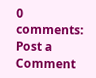0 comments:
Post a Comment